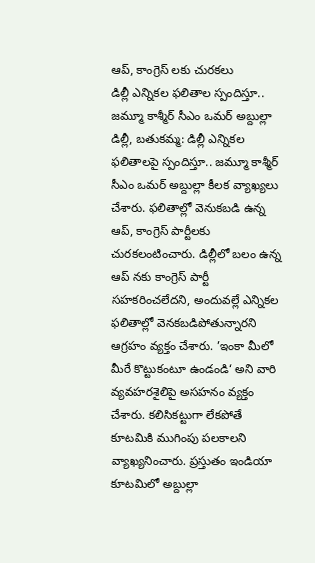ఆప్, కాంగ్రెస్ లకు చురకలు
డిల్లీ ఎన్నికల ఫలితాల స్పందిస్తూ.. జమ్మూ కాశ్మీర్ సీఎం ఒమర్ అబ్దుల్లా
డిల్లీ, బతుకమ్మ: డిల్లీ ఎన్నికల ఫలితాలపై స్పందిస్తూ.. జమ్మూ కాశ్మీర్ సీఎం ఒమర్ అబ్దుల్లా కీలక వ్యాఖ్యలు చేశారు. ఫలితాల్లో వెనుకబడి ఉన్న ఆప్, కాంగ్రెస్ పార్టీలకు చురకలంటించారు. డిల్లీలో బలం ఉన్న ఆప్ నకు కాంగ్రెస్ పార్టీ సహకరించలేదని, అందువల్లే ఎన్నికల ఫలితాల్లో వెనకబడిపోతున్నారని ఆగ్రహం వ్యక్తం చేశారు. ’ఇంకా మీలో మీరే కొట్టుకంటూ ఉండండి‘ అని వారి వ్యవహరశైలిపై అసహనం వ్యక్తం చేశారు. కలిసికట్టుగా లేకపోతే కూటమికి ముగింపు పలకాలని వ్యాఖ్యనించారు. ప్రస్తుతం ఇండియా కూటమిలో అబ్దుల్లా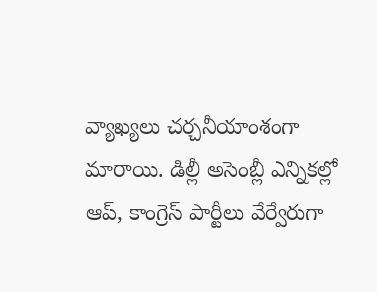వ్యాఖ్యలు చర్చనీయాంశంగా మారాయి. డిల్లీ అసెంబ్లీ ఎన్నికల్లో ఆప్, కాంగ్రెస్ పార్టీలు వేర్వేరుగా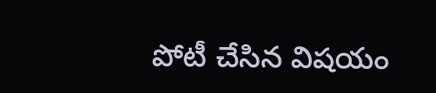పోటీ చేసిన విషయం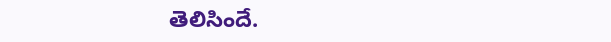తెలిసిందే.